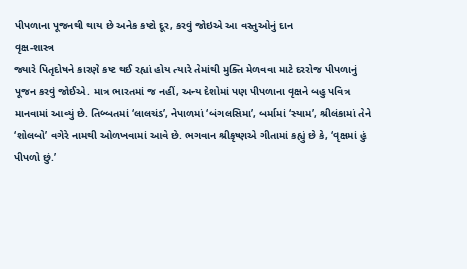પીપળાના પૂજનથી થાય છે અનેક કષ્ટો દૂર, કરવું જોઇએ આ વસ્તુઓનું દાન
વૃક્ષ-શાસ્ત્ર
જ્યારે પિતૃદોષને કારણે કષ્ટ થઈ રહ્યાં હોય ત્યારે તેમાંથી મુક્તિ મેળવવા માટે દરરોજ પીપળાનું પૂજન કરવું જોઈએ. માત્ર ભારતમાં જ નહીં, અન્ય દેશોમાં પણ પીપળાના વૃક્ષને બહુ પવિત્ર માનવામાં આવ્યું છે. તિબ્બતમાં ‘લાલચંડ’, નેપાળમાં ‘બંગલસિમા’, બર્મામાં ‘સ્યામ’, શ્રીલંકામાં તેને ‘શોલબો’ વગેરે નામથી ઓળખવામાં આવે છે. ભગવાન શ્રીકૃષ્ણએ ગીતામાં કહ્યું છે કે, ‘વૃક્ષમાં હું પીપળો છું.’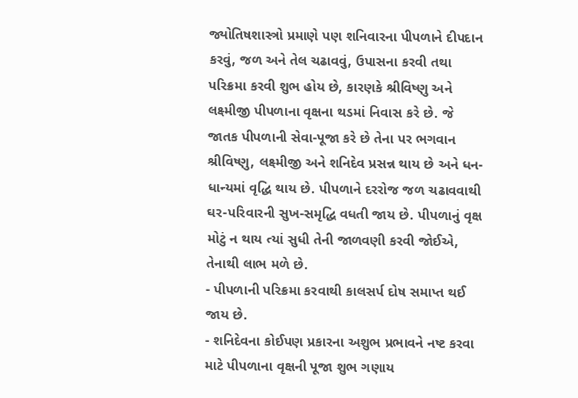જ્યોતિષશાસ્ત્રો પ્રમાણે પણ શનિવારના પીપળાને દીપદાન કરવું, જળ અને તેલ ચઢાવવું, ઉપાસના કરવી તથા પરિક્રમા કરવી શુભ હોય છે, કારણકે શ્રીવિષ્ણુ અને લક્ષ્મીજી પીપળાના વૃક્ષના થડમાં નિવાસ કરે છે. જે જાતક પીપળાની સેવા-પૂજા કરે છે તેના પર ભગવાન શ્રીવિષ્ણુ, લક્ષ્મીજી અને શનિદેવ પ્રસન્ન થાય છે અને ધન-ધાન્યમાં વૃદ્ધિ થાય છે. પીપળાને દરરોજ જળ ચઢાવવાથી ઘર-પરિવારની સુખ-સમૃદ્ધિ વધતી જાય છે. પીપળાનું વૃક્ષ મોટું ન થાય ત્યાં સુધી તેની જાળવણી કરવી જોઈએ, તેનાથી લાભ મળે છે.
- પીપળાની પરિક્રમા કરવાથી કાલસર્પ દોષ સમાપ્ત થઈ જાય છે.
- શનિદેવના કોઈપણ પ્રકારના અશુભ પ્રભાવને નષ્ટ કરવા માટે પીપળાના વૃક્ષની પૂજા શુભ ગણાય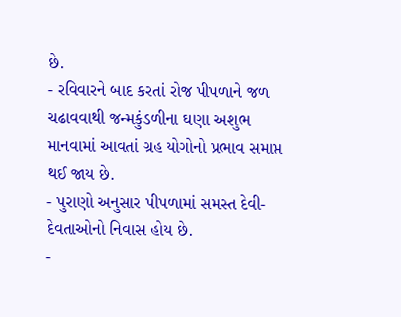છે.
- રવિવારને બાદ કરતાં રોજ પીપળાને જળ ચઢાવવાથી જન્મકુંડળીના ઘણા અશુભ માનવામાં આવતાં ગ્રહ યોગોનો પ્રભાવ સમાપ્ત થઈ જાય છે.
- પુરાણો અનુસાર પીપળામાં સમસ્ત દેવી-દેવતાઓનો નિવાસ હોય છે.
-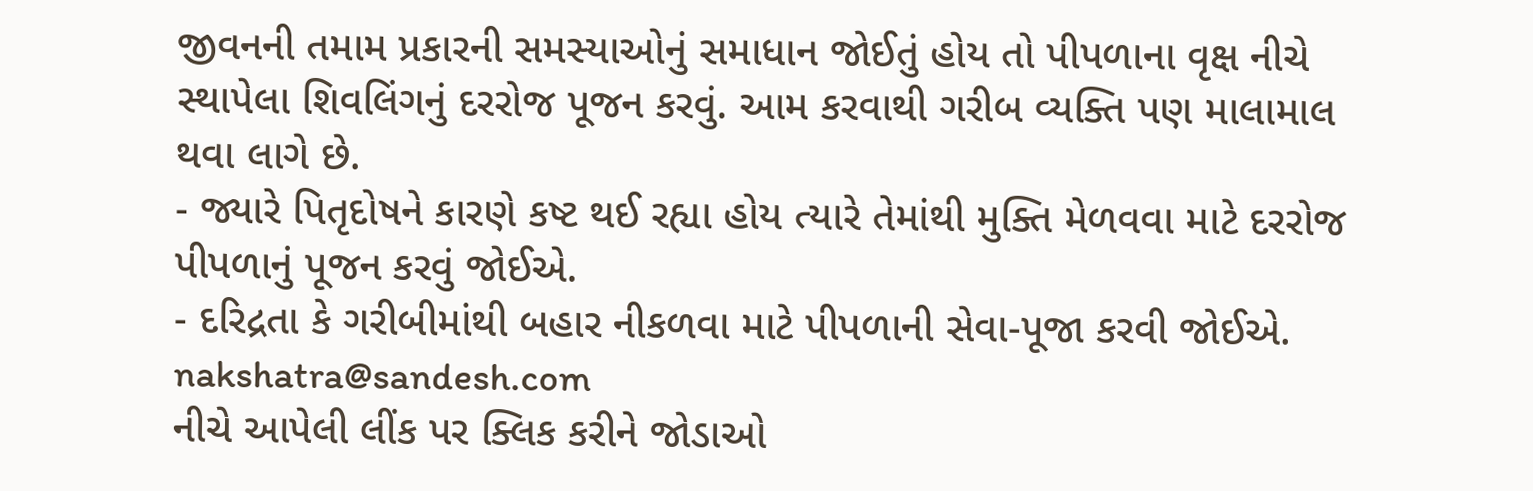જીવનની તમામ પ્રકારની સમસ્યાઓનું સમાધાન જોઈતું હોય તો પીપળાના વૃક્ષ નીચે સ્થાપેલા શિવલિંગનું દરરોજ પૂજન કરવું. આમ કરવાથી ગરીબ વ્યક્તિ પણ માલામાલ થવા લાગે છે.
- જ્યારે પિતૃદોષને કારણે કષ્ટ થઈ રહ્યા હોય ત્યારે તેમાંથી મુક્તિ મેળવવા માટે દરરોજ પીપળાનું પૂજન કરવું જોઈએ.
- દરિદ્રતા કે ગરીબીમાંથી બહાર નીકળવા માટે પીપળાની સેવા-પૂજા કરવી જોઈએ.
nakshatra@sandesh.com
નીચે આપેલી લીંક પર ક્લિક કરીને જોડાઓ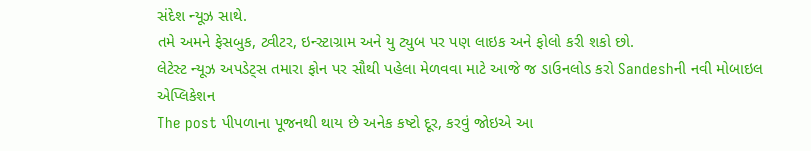સંદેશ ન્યૂઝ સાથે.
તમે અમને ફેસબુક, ટ્વીટર, ઇન્સ્ટાગ્રામ અને યુ ટ્યુબ પર પણ લાઇક અને ફોલો કરી શકો છો.
લેટેસ્ટ ન્યૂઝ અપડેટ્સ તમારા ફોન પર સૌથી પહેલા મેળવવા માટે આજે જ ડાઉનલોડ કરો Sandeshની નવી મોબાઇલ એપ્લિકેશન
The post પીપળાના પૂજનથી થાય છે અનેક કષ્ટો દૂર, કરવું જોઇએ આ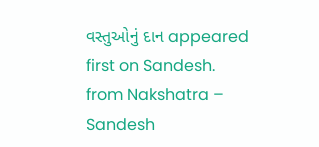વસ્તુઓનું દાન appeared first on Sandesh.
from Nakshatra – Sandesh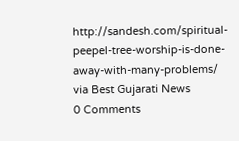http://sandesh.com/spiritual-peepel-tree-worship-is-done-away-with-many-problems/
via Best Gujarati News
0 Comments